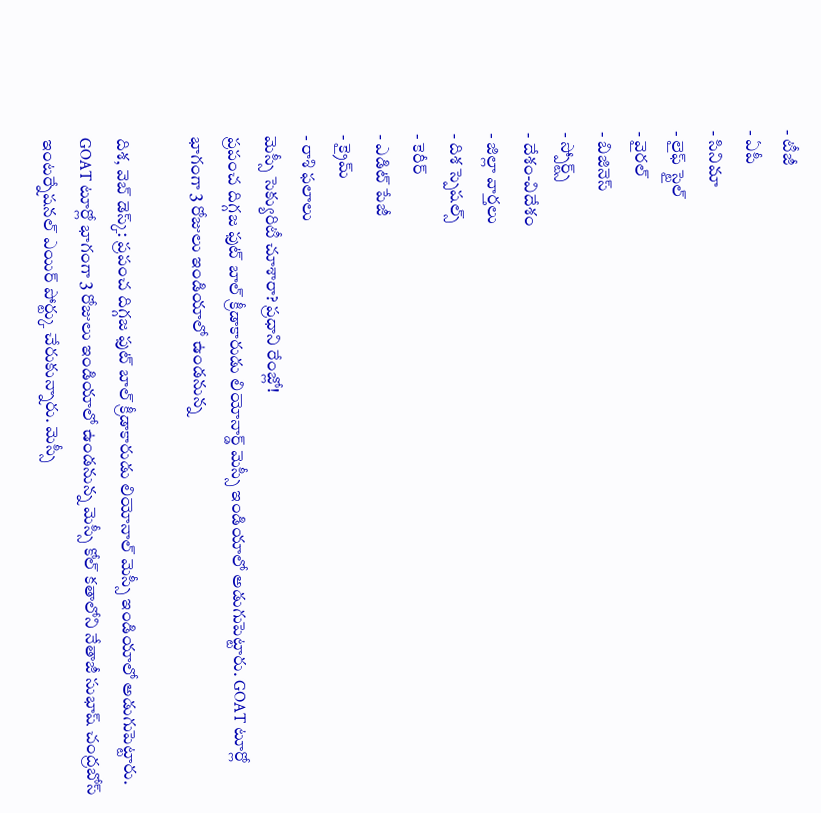- టీజీ
- ఏపీ
- సినిమా
- లైఫ్ స్టైల్
- వైరల్
- బిజినెస్
- స్పోర్ట్స్
- దేశం-విదేశం
- జిల్లా వార్తలు
- దిశ స్పెషల్స్
- కెరీర్
- ఎడిట్ పేజీ
- క్రైమ్
- రాశి ఫలాలు
మెస్సీ సెక్యురిటీ చూశారా? ప్రధాని రేంజ్లో!
ప్రపంచ దిగ్గజ ఫుట్ బాల్ క్రీడాకారుడు లియోనార్డ్ మెస్సీ ఇండియాలో అడుగుపెట్టారు. GOAT టూర్లో భాగంగా 3 రోజులు ఇండియాలో ఉండనున్న

దిశ, వెబ్ డెస్క్: ప్రపంచ దిగ్గజ ఫుట్ బాల్ క్రీడాకారుడు లియోనాల్ మెస్సీ ఇండియాలో అడుగుపెట్టారు. GOAT టూర్లో భాగంగా 3 రోజులు ఇండియాలో ఉండనున్న మెస్సీ కోల్ కతాలోని నేతాజీ సుభాష్ చంద్రబోస్ ఇంటర్నేషనల్ ఎయిర్ పోర్ట్కు చేరుకున్నారు. మెస్సీ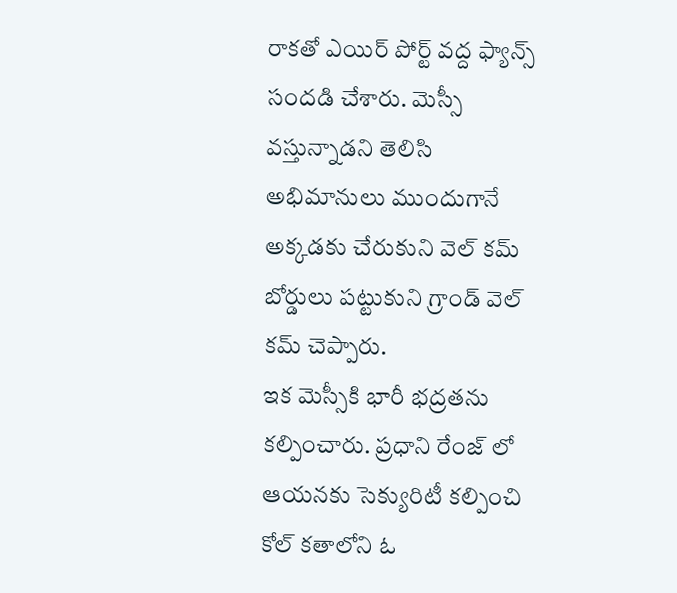రాకతో ఎయిర్ పోర్ట్ వద్ద ఫ్యాన్స్ సందడి చేశారు. మెస్సీ వస్తున్నాడని తెలిసి అభిమానులు ముందుగానే అక్కడకు చేరుకుని వెల్ కమ్ బోర్డులు పట్టుకుని గ్రాండ్ వెల్ కమ్ చెప్పారు.
ఇక మెస్సీకి భారీ భద్రతను కల్పించారు. ప్రధాని రేంజ్ లో ఆయనకు సెక్యురిటీ కల్పించి కోల్ కతాలోని ఓ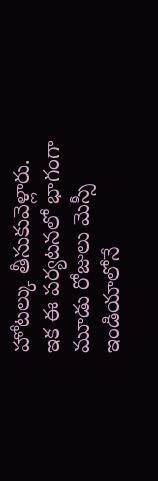హోటల్కు తీసుకువెళ్లారు. ఇక ఈ పర్యటనలో భాగంగా మూడు రోజులు మెస్సీ ఇండియాలోనే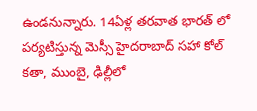ఉండనున్నారు. 14ఏళ్ల తరవాత భారత్ లో పర్యటిస్తున్న మెస్సీ హైదరాబాద్ సహా కోల్ కతా, ముంబై, ఢిల్లీలో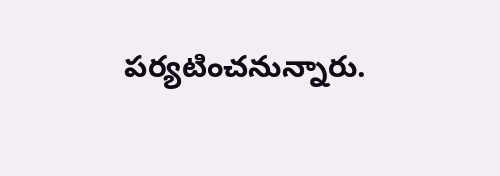పర్యటించనున్నారు.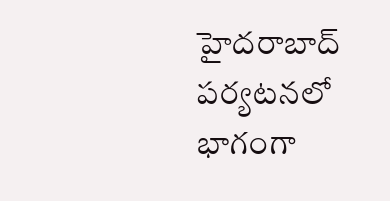హైదరాబాద్ పర్యటనలో భాగంగా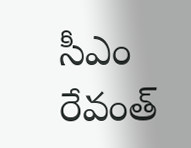సీఎం రేవంత్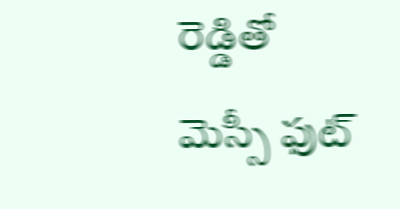రెడ్డితో మెస్సీ ఫుట్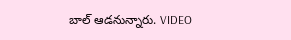బాల్ ఆడనున్నారు. VIDEO